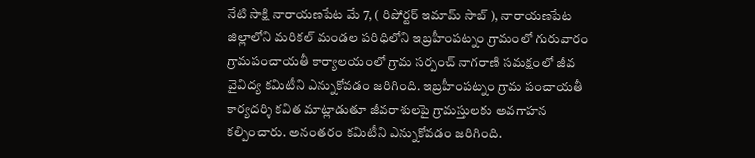నేటి సాక్షి నారాయణపేట మే 7, ( రిపోర్టర్ ఇమామ్ సాబ్ ), నారాయణపేట జిల్లాలోని మరికల్ మండల పరిధిలోని ఇబ్రహీంపట్నం గ్రామంలో గురువారం గ్రామపంచాయతీ కార్యాలయంలో గ్రామ సర్పంచ్ నాగరాణి సమక్షంలో జీవ వైవిద్య కమిటీని ఎన్నుకోవడం జరిగింది. ఇబ్రహీంపట్నం గ్రామ పంచాయతీ కార్యదర్శి కవిత మాట్లాడుతూ జీవరాశులపై గ్రామస్తులకు అవగాహన కల్పించారు. అనంతరం కమిటీని ఎన్నుకోవడం జరిగింది.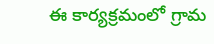ఈ కార్యక్రమంలో గ్రామ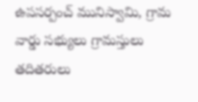ఉపసర్పంచ్ మునిస్వామి, గ్రామ వార్డు సభ్యులు గ్రామస్తులు తదితరులు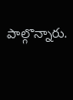పాల్గొన్నారు.